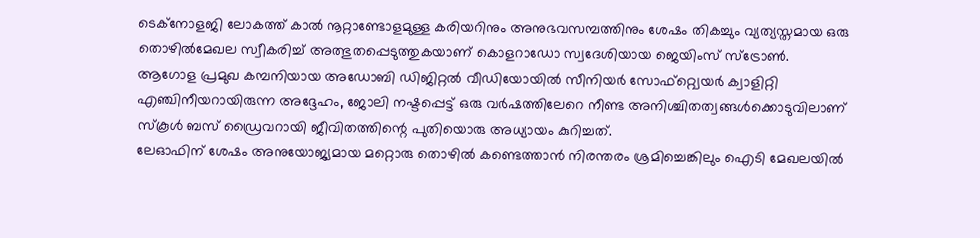ടെക്നോളജി ലോകത്ത് കാൽ നൂറ്റാണ്ടോളമുള്ള കരിയറിനും അനുഭവസമ്പത്തിനും ശേഷം തികച്ചും വ്യത്യസ്തമായ ഒരു തൊഴിൽമേഖല സ്വീകരിച്ച് അത്ഭുതപ്പെടുത്തുകയാണ് കൊളറാഡോ സ്വദേശിയായ ജെയിംസ് സ്ട്രോൺ.
ആഗോള പ്രമുഖ കമ്പനിയായ അഡോബി ഡിജിറ്റൽ വീഡിയോയിൽ സീനിയർ സോഫ്റ്റ്വെയർ ക്വാളിറ്റി എഞ്ചിനീയറായിരുന്ന അദ്ദേഹം, ജോലി നഷ്ടപ്പെട്ട് ഒരു വർഷത്തിലേറെ നീണ്ട അനിശ്ചിതത്വങ്ങൾക്കൊടുവിലാണ് സ്കൂൾ ബസ് ഡ്രൈവറായി ജീവിതത്തിന്റെ പുതിയൊരു അധ്യായം കുറിച്ചത്.
ലേഓഫിന് ശേഷം അനുയോജ്യമായ മറ്റൊരു തൊഴിൽ കണ്ടെത്താൻ നിരന്തരം ശ്രമിച്ചെങ്കിലും ഐടി മേഖലയിൽ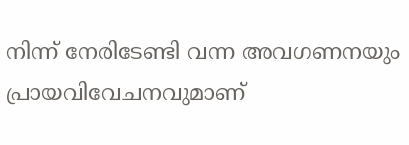നിന്ന് നേരിടേണ്ടി വന്ന അവഗണനയും പ്രായവിവേചനവുമാണ്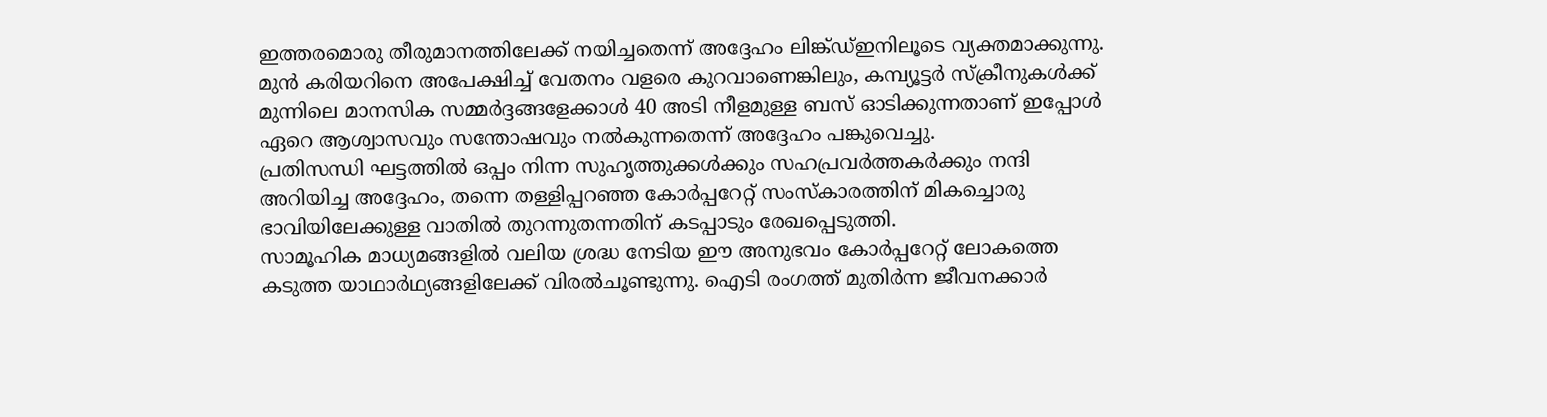ഇത്തരമൊരു തീരുമാനത്തിലേക്ക് നയിച്ചതെന്ന് അദ്ദേഹം ലിങ്ക്ഡ്ഇനിലൂടെ വ്യക്തമാക്കുന്നു.
മുൻ കരിയറിനെ അപേക്ഷിച്ച് വേതനം വളരെ കുറവാണെങ്കിലും, കമ്പ്യൂട്ടർ സ്ക്രീനുകൾക്ക് മുന്നിലെ മാനസിക സമ്മർദ്ദങ്ങളേക്കാൾ 40 അടി നീളമുള്ള ബസ് ഓടിക്കുന്നതാണ് ഇപ്പോൾ ഏറെ ആശ്വാസവും സന്തോഷവും നൽകുന്നതെന്ന് അദ്ദേഹം പങ്കുവെച്ചു.
പ്രതിസന്ധി ഘട്ടത്തിൽ ഒപ്പം നിന്ന സുഹൃത്തുക്കൾക്കും സഹപ്രവർത്തകർക്കും നന്ദി അറിയിച്ച അദ്ദേഹം, തന്നെ തള്ളിപ്പറഞ്ഞ കോർപ്പറേറ്റ് സംസ്കാരത്തിന് മികച്ചൊരു ഭാവിയിലേക്കുള്ള വാതിൽ തുറന്നുതന്നതിന് കടപ്പാടും രേഖപ്പെടുത്തി.
സാമൂഹിക മാധ്യമങ്ങളിൽ വലിയ ശ്രദ്ധ നേടിയ ഈ അനുഭവം കോർപ്പറേറ്റ് ലോകത്തെ കടുത്ത യാഥാർഥ്യങ്ങളിലേക്ക് വിരൽചൂണ്ടുന്നു. ഐടി രംഗത്ത് മുതിർന്ന ജീവനക്കാർ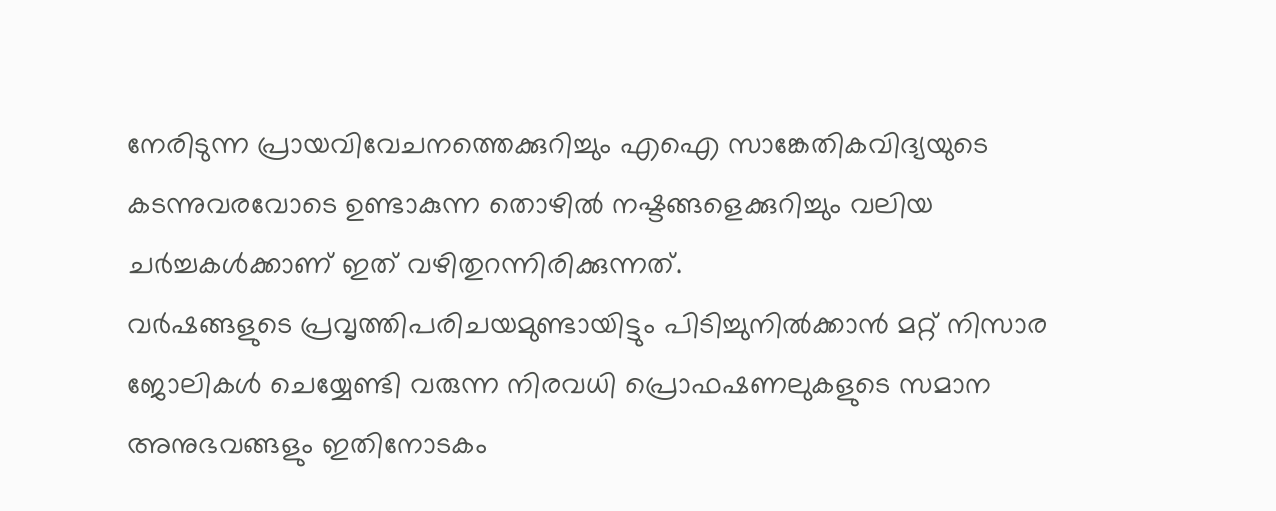നേരിടുന്ന പ്രായവിവേചനത്തെക്കുറിച്ചും എഐ സാങ്കേതികവിദ്യയുടെ കടന്നുവരവോടെ ഉണ്ടാകുന്ന തൊഴിൽ നഷ്ടങ്ങളെക്കുറിച്ചും വലിയ ചർച്ചകൾക്കാണ് ഇത് വഴിതുറന്നിരിക്കുന്നത്.
വർഷങ്ങളുടെ പ്രവൃത്തിപരിചയമുണ്ടായിട്ടും പിടിച്ചുനിൽക്കാൻ മറ്റ് നിസാര ജോലികൾ ചെയ്യേണ്ടി വരുന്ന നിരവധി പ്രൊഫഷണലുകളുടെ സമാന അനുഭവങ്ങളും ഇതിനോടകം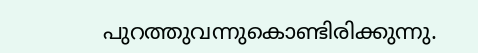പുറത്തുവന്നുകൊണ്ടിരിക്കുന്നു.